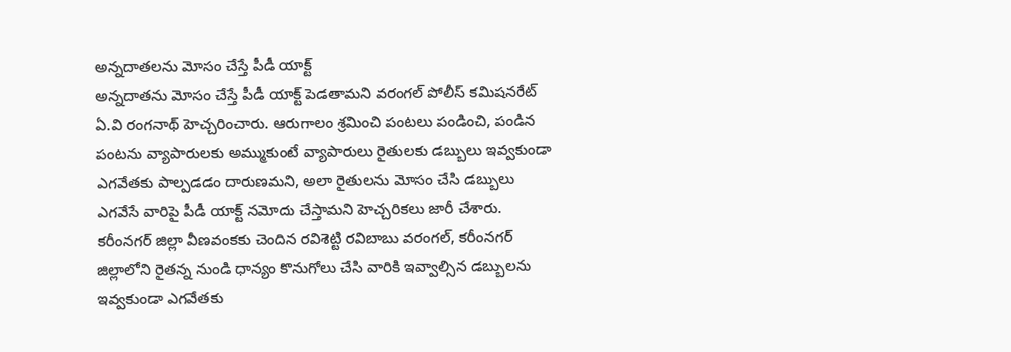అన్నదాతలను మోసం చేస్తే పీడీ యాక్ట్
అన్నదాతను మోసం చేస్తే పీడీ యాక్ట్ పెడతామని వరంగల్ పోలీస్ కమిషనరేట్ ఏ.వి రంగనాథ్ హెచ్చరించారు. ఆరుగాలం శ్రమించి పంటలు పండించి, పండిన పంటను వ్యాపారులకు అమ్ముకుంటే వ్యాపారులు రైతులకు డబ్బులు ఇవ్వకుండా ఎగవేతకు పాల్పడడం దారుణమని, అలా రైతులను మోసం చేసి డబ్బులు ఎగవేసే వారిపై పీడీ యాక్ట్ నమోదు చేస్తామని హెచ్చరికలు జారీ చేశారు.
కరీంనగర్ జిల్లా వీణవంకకు చెందిన రవిశెట్టి రవిబాబు వరంగల్, కరీంనగర్ జిల్లాలోని రైతన్న నుండి ధాన్యం కొనుగోలు చేసి వారికి ఇవ్వాల్సిన డబ్బులను ఇవ్వకుండా ఎగవేతకు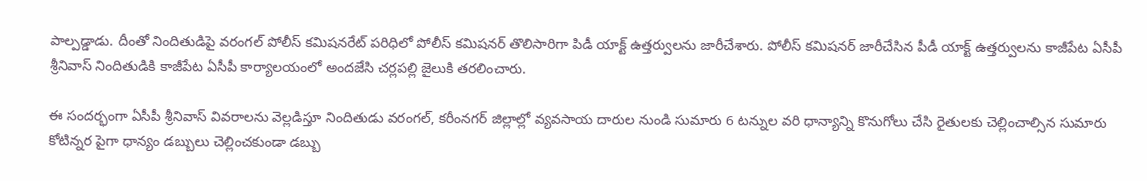పాల్పడ్డాడు. దీంతో నిందితుడిపై వరంగల్ పోలీస్ కమిషనరేట్ పరిధిలో పోలీస్ కమిషనర్ తొలిసారిగా పిడీ యాక్ట్ ఉత్తర్వులను జారీచేశారు. పోలీస్ కమిషనర్ జారీచేసిన పీడీ యాక్ట్ ఉత్తర్వులను కాజీపేట ఏసీపీ శ్రీనివాస్ నిందితుడికి కాజీపేట ఏసీపీ కార్యాలయంలో అందజేసి చర్లపల్లి జైలుకి తరలించారు.

ఈ సందర్భంగా ఏసీపీ శ్రీనివాస్ వివరాలను వెల్లడిస్తూ నిందితుడు వరంగల్, కరీంనగర్ జిల్లాల్లో వ్యవసాయ దారుల నుండి సుమారు 6 టన్నుల వరి ధాన్యాన్ని కొనుగోలు చేసి రైతులకు చెల్లించాల్సిన సుమారు కోటిన్నర పైగా ధాన్యం డబ్బులు చెల్లించకుండా డబ్బు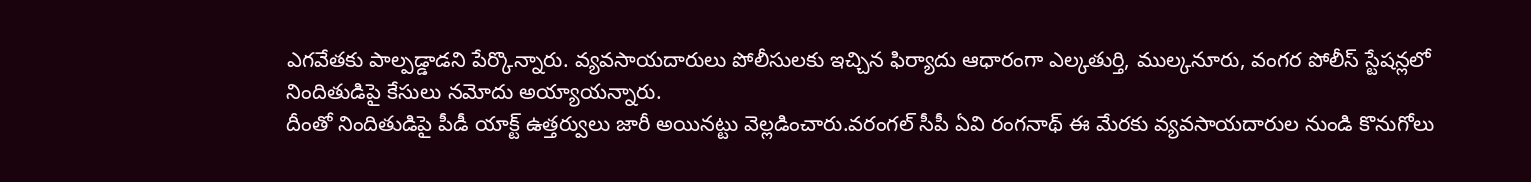ఎగవేతకు పాల్పడ్డాడని పేర్కొన్నారు. వ్యవసాయదారులు పోలీసులకు ఇచ్చిన ఫిర్యాదు ఆధారంగా ఎల్కతుర్తి, ముల్కనూరు, వంగర పోలీస్ స్టేషన్లలో నిందితుడిపై కేసులు నమోదు అయ్యాయన్నారు.
దీంతో నిందితుడిపై పీడీ యాక్ట్ ఉత్తర్వులు జారీ అయినట్టు వెల్లడించారు.వరంగల్ సీపీ ఏవి రంగనాథ్ ఈ మేరకు వ్యవసాయదారుల నుండి కొనుగోలు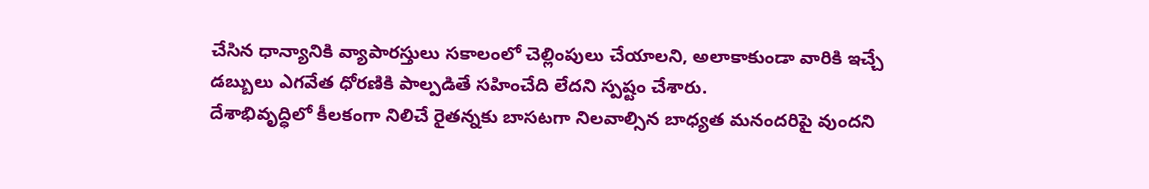చేసిన ధాన్యానికి వ్యాపారస్తులు సకాలంలో చెల్లింపులు చేయాలని, అలాకాకుండా వారికి ఇచ్చే డబ్బులు ఎగవేత ధోరణికి పాల్పడితే సహించేది లేదని స్పష్టం చేశారు.
దేశాభివృద్ధిలో కీలకంగా నిలిచే రైతన్నకు బాసటగా నిలవాల్సిన బాధ్యత మనందరిపై వుందని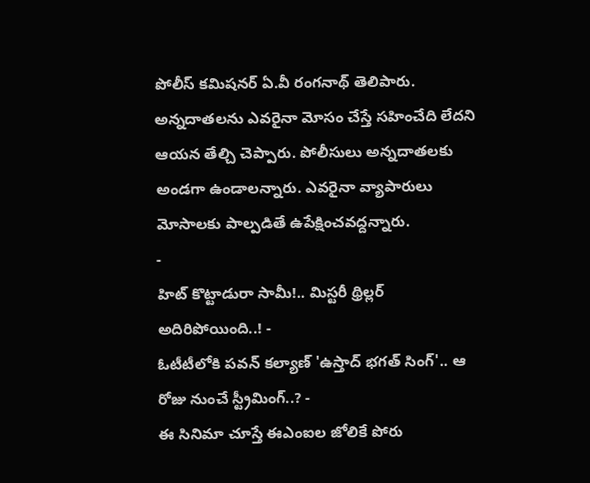పోలీస్ కమిషనర్ ఏ.వీ రంగనాథ్ తెలిపారు. అన్నదాతలను ఎవరైనా మోసం చేస్తే సహించేది లేదని ఆయన తేల్చి చెప్పారు. పోలీసులు అన్నదాతలకు అండగా ఉండాలన్నారు. ఎవరైనా వ్యాపారులు మోసాలకు పాల్పడితే ఉపేక్షించవద్దన్నారు.
-
హిట్ కొట్టాడురా సామీ!.. మిస్టరీ థ్రిల్లర్ అదిరిపోయింది..! -
ఓటీటీలోకి పవన్ కల్యాణ్ 'ఉస్తాద్ భగత్ సింగ్'.. ఆ రోజు నుంచే స్ట్రీమింగ్..? -
ఈ సినిమా చూస్తే ఈఎంఐల జోలికే పోరు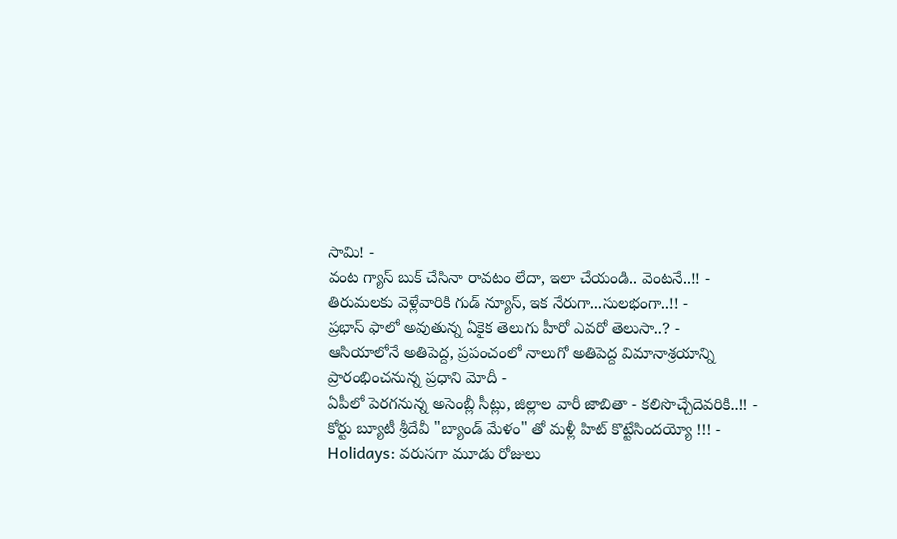సామి! -
వంట గ్యాస్ బుక్ చేసినా రావటం లేదా, ఇలా చేయండి.. వెంటనే..!! -
తిరుమలకు వెళ్లేవారికి గుడ్ న్యూస్, ఇక నేరుగా...సులభంగా..!! -
ప్రభాస్ ఫాలో అవుతున్న ఏకైక తెలుగు హీరో ఎవరో తెలుసా..? -
ఆసియాలోనే అతిపెద్ద, ప్రపంచంలో నాలుగో అతిపెద్ద విమానాశ్రయాన్ని ప్రారంభించనున్న ప్రధాని మోదీ -
ఏపీలో పెరగనున్న అసెంబ్లీ సీట్లు, జిల్లాల వారీ జాబితా - కలిసొచ్చేదెవరికి..!! -
కోర్టు బ్యూటీ శ్రీదేవీ "బ్యాండ్ మేళం" తో మళ్లీ హిట్ కొట్టేసిందయ్యో !!! -
Holidays: వరుసగా మూడు రోజులు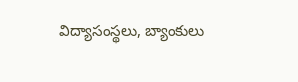విద్యాసంస్థలు, బ్యాంకులు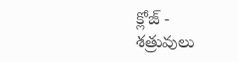క్లోజ్ -
శత్రువులు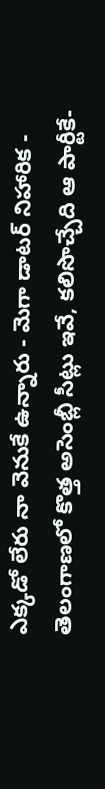ఎక్కడో లేరు నా వెనుకే ఉన్నారు - మెగా డాటర్ నిహారిక -
తెలంగాణలో కొత్త అసెంబ్లీ సీట్లు ఇవే, కలిసొచ్చేది ఆ పార్టీకే-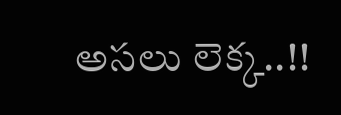అసలు లెక్క..!!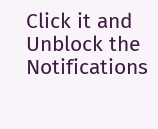Click it and Unblock the Notifications